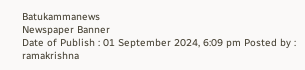Batukammanews
Newspaper Banner
Date of Publish : 01 September 2024, 6:09 pm Posted by : ramakrishna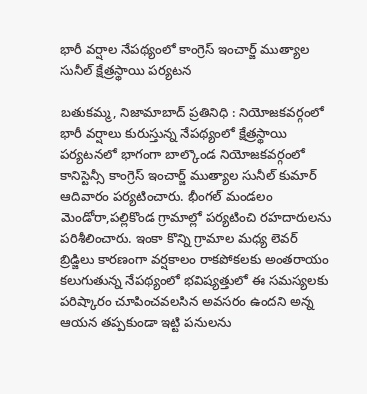భారీ వర్షాల నేపథ్యంలో కాంగ్రెస్ ఇంచార్జ్ ముత్యాల సునీల్ క్షేత్రస్థాయి పర్యటన

బతుకమ్మ, నిజామాబాద్ ప్రతినిధి : నియోజకవర్గంలో భారీ వర్షాలు కురుస్తున్న నేపథ్యంలో క్షేత్రస్థాయి పర్యటనలో భాగంగా బాల్కొండ నియోజకవర్గంలో కానిస్టెన్సీ కాంగ్రెస్ ఇంచార్జ్ ముత్యాల సునీల్ కుమార్ ఆదివారం పర్యటించారు. భీంగల్ మండలం మెండోరా,పల్లికొండ గ్రామాల్లో పర్యటించి రహదారులను పరిశీలించారు. ఇంకా కొన్ని గ్రామాల మధ్య లెవర్ బ్రిడ్జిలు కారణంగా వర్షకాలం రాకపోకలకు అంతరాయం కలుగుతున్న నేపథ్యంలో భవిష్యత్తులో ఈ సమస్యలకు పరిష్కారం చూపించవలసిన అవసరం ఉందని అన్న ఆయన తప్పకుండా ఇట్టి పనులను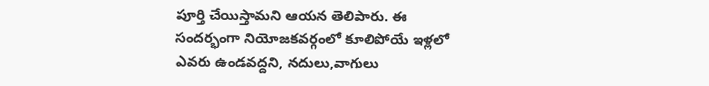పూర్తి చేయిస్తామని ఆయన తెలిపారు. ఈ సందర్భంగా నియోజకవర్గంలో కూలిపోయే ఇళ్లలో ఎవరు ఉండవద్దని, నదులు,వాగులు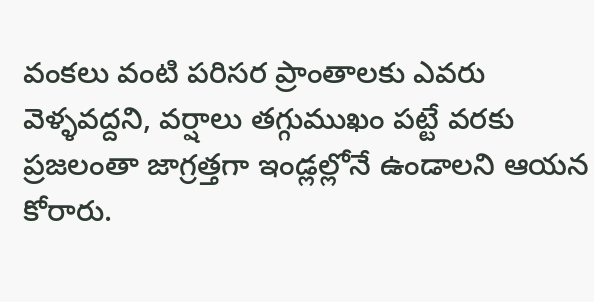వంకలు వంటి పరిసర ప్రాంతాలకు ఎవరు వెళ్ళవద్దని, వర్షాలు తగ్గుముఖం పట్టే వరకు ప్రజలంతా జాగ్రత్తగా ఇండ్లల్లోనే ఉండాలని ఆయన కోరారు.